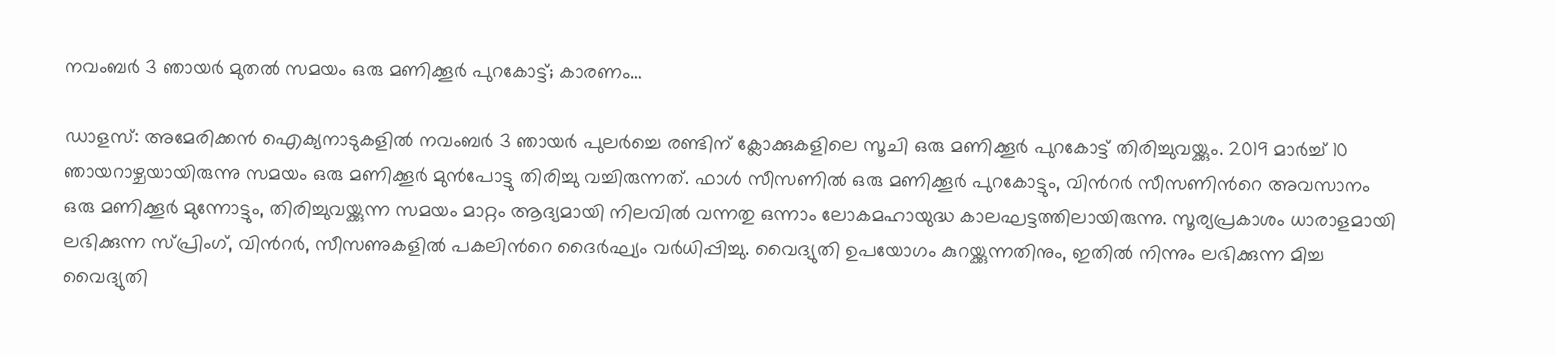നവംബർ 3 ഞായർ മുതൽ സമയം ഒരു മണിക്കൂർ പുറകോട്ട്; കാരണം…

ഡാളസ്: അമേരിക്കൻ ഐക്യനാടുകളിൽ നവംബർ 3 ഞായർ പുലർച്ചെ രണ്ടിന് ക്ലോക്കുകളിലെ സൂചി ഒരു മണിക്കൂർ പുറകോട്ട് തിരിച്ചുവയ്ക്കും. 2019 മാർച്ച് 10 ഞായറാഴ്ചയായിരുന്നു സമയം ഒരു മണിക്കൂർ മുൻപോട്ടു തിരിച്ചു വച്ചിരുന്നത്. ഫാൾ സീസണിൽ ഒരു മണിക്കൂർ പുറകോട്ടും, വിന്‍റർ സീസണിന്‍റെ അവസാനം ഒരു മണിക്കൂർ മുന്നോട്ടും, തിരിച്ചുവയ്ക്കുന്ന സമയം മാറ്റം ആദ്യമായി നിലവിൽ വന്നതു ഒന്നാം ലോകമഹായുദ്ധ കാലഘട്ടത്തിലായിരുന്നു. സൂര്യപ്രകാശം ധാരാളമായി ലഭിക്കുന്ന സ്പ്രിംഗ്, വിന്‍റർ, സീസണുകളിൽ പകലിന്‍റെ ദൈർഘ്യം വർധിപ്പിച്ചു. വൈദ്യുതി ഉപയോഗം കുറയ്ക്കുന്നതിനും, ഇതിൽ നിന്നും ലഭിക്കുന്ന മിച്ച വൈദ്യുതി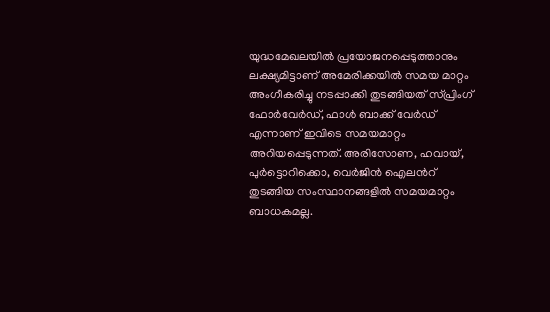യുദ്ധമേഖലയിൽ പ്രയോജനപ്പെടുത്താനും ലക്ഷ്യമിട്ടാണ് അമേരിക്കയിൽ സമയ മാറ്റം അംഗീകരിച്ചു നടപ്പാക്കി തുടങ്ങിയത് സ്പ്രിംഗ് ഫോർവേർഡ്, ഫാൾ ബാക്ക് വേർഡ് എന്നാണ് ഇവിടെ സമയമാറ്റം അറിയപ്പെടുന്നത്. അരിസോണ, ഹവായ്, പുർട്ടൊറിക്കൊ, വെർജിൻ ഐലന്‍റ് തുടങ്ങിയ സംസ്ഥാനങ്ങളിൽ സമയമാറ്റം ബാധകമല്ല.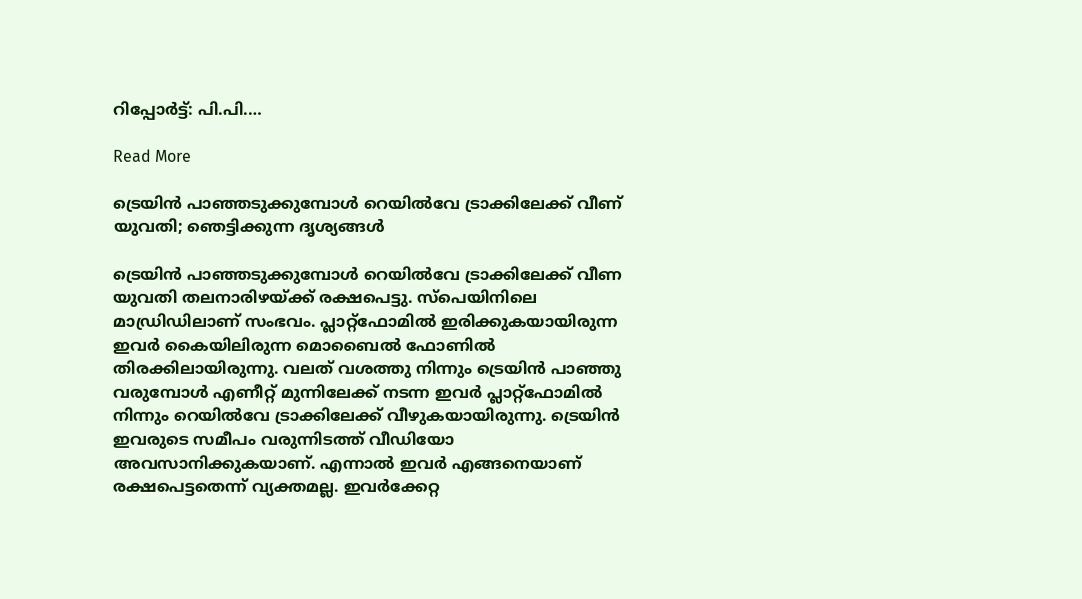റിപ്പോർട്ട്: പി.പി.…

Read More

ട്രെയിൻ പാഞ്ഞടുക്കുമ്പോൾ റെയിൽവേ ട്രാക്കിലേക്ക് വീണ് യുവതി; ഞെട്ടിക്കുന്ന ദൃശ്യങ്ങൾ

ട്രെയിൻ പാഞ്ഞടുക്കുമ്പോൾ റെയിൽവേ ട്രാക്കിലേക്ക് വീണ യുവതി തലനാരിഴയ്ക്ക് രക്ഷപെട്ടു. സ്പെയിനിലെ മാഡ്രിഡിലാണ് സംഭവം. പ്ലാറ്റ്ഫോമിൽ ഇരിക്കുകയായിരുന്ന ഇവർ കൈയിലിരുന്ന മൊബൈൽ ഫോണിൽ തിരക്കിലായിരുന്നു. വലത് വശത്തു നിന്നും ട്രെയിൻ പാഞ്ഞു വരുമ്പോൾ എണീറ്റ് മുന്നിലേക്ക് നടന്ന ഇവർ പ്ലാറ്റ്ഫോമിൽ നിന്നും റെയിൽവേ ട്രാക്കിലേക്ക് വീഴുകയായിരുന്നു. ട്രെയിൻ ഇവരുടെ സമീപം വരുന്നിടത്ത് വീഡിയോ അവസാനിക്കുകയാണ്. എന്നാൽ ഇവർ എങ്ങനെയാണ് രക്ഷപെട്ടതെന്ന് വ്യക്തമല്ല. ഇവർക്കേറ്റ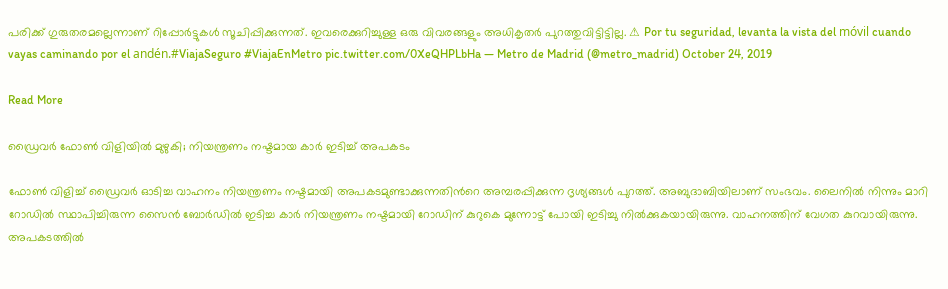പരിക്ക് ഗുരുതരമല്ലെന്നാണ് റിപ്പോർട്ടുകൾ സൂചിപ്പിക്കുന്നത്. ഇവരെക്കുറിച്ചുള്ള ഒരു വിവരങ്ങളും അധികൃതർ പുറത്തുവിട്ടിട്ടില്ല. ⚠ Por tu seguridad, levanta la vista del móvil cuando vayas caminando por el andén.#ViajaSeguro #ViajaEnMetro pic.twitter.com/0XeQHPLbHa — Metro de Madrid (@metro_madrid) October 24, 2019

Read More

ഡ്രൈവർ ഫോണ്‍ വിളിയിൽ മുഴുകി; നിയന്ത്രണം നഷ്ടമായ കാർ ഇടിച്ച് അപകടം

ഫോണ്‍ വിളിച്ച് ഡ്രൈവർ ഓടിച്ച വാഹനം നിയന്ത്രണം നഷ്ടമായി അപകടമുണ്ടാക്കുന്നതിന്‍റെ അമ്പരപ്പിക്കുന്ന ദൃശ്യങ്ങൾ പുറത്ത്. അബുദാബിയിലാണ് സംഭവം. ലൈനിൽ നിന്നും മാറി റോഡിൽ സ്ഥാപിച്ചിരുന്ന സൈൻ ബോർഡിൽ ഇടിച്ച കാർ നിയന്ത്രണം നഷ്ടമായി റോഡിന് കുറുകെ മുന്നോട്ട് പോയി ഇടിച്ചു നിൽക്കുകയായിരുന്നു. വാഹനത്തിന് വേഗത കുറവായിരുന്നു. അപകടത്തിൽ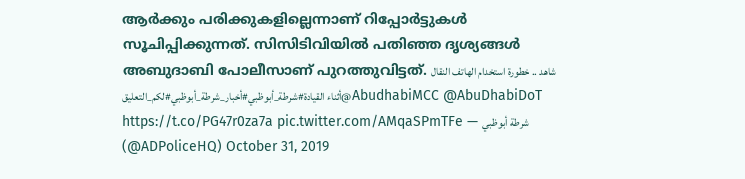ആർക്കും പരിക്കുകളില്ലെന്നാണ് റിപ്പോർട്ടുകൾ സൂചിപ്പിക്കുന്നത്. സിസിടിവിയിൽ പതിഞ്ഞ ദൃശ്യങ്ങൾ അബുദാബി പോലീസാണ് പുറത്തുവിട്ടത്. شاهد .. خطورة استخدام الهاتف النقال أثناء القيادة#شرطة_أبوظبي#أخبار_شرطة_أبوظبي#لكم_التعليق@AbudhabiMCC @AbuDhabiDoT https://t.co/PG47r0za7a pic.twitter.com/AMqaSPmTFe — شرطة أبوظبي (@ADPoliceHQ) October 31, 2019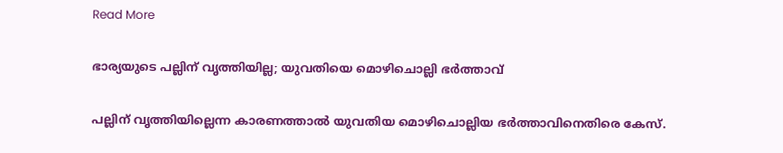Read More

ഭാര്യയുടെ പല്ലിന് വൃത്തിയില്ല; യുവതിയെ മൊഴിചൊല്ലി ഭർത്താവ്

പല്ലിന് വൃത്തിയില്ലെന്ന കാരണത്താൽ യുവതിയ മൊഴിചൊല്ലിയ ഭർത്താവിനെതിരെ കേസ്.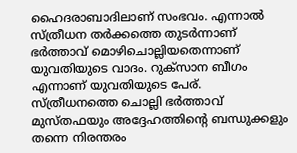ഹൈദരാബാദിലാണ് സംഭവം. എന്നാൽ സ്ത്രീധന തർക്കത്തെ തുടർന്നാണ് ഭർത്താവ് മൊഴിചൊല്ലിയതെന്നാണ് യുവതിയുടെ വാദം. റുക്സാന ബീഗം എന്നാണ് യുവതിയുടെ പേര്. സ്ത്രീധനത്തെ ചൊല്ലി ഭർത്താവ് മുസ്തഫയും അദ്ദേഹത്തിന്‍റെ ബന്ധുക്കളും തന്നെ നിരന്തരം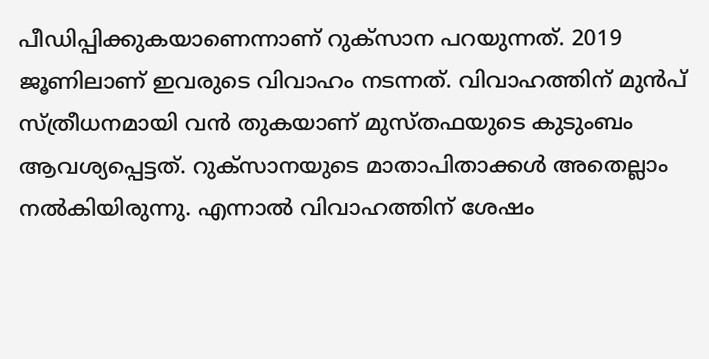പീഡിപ്പിക്കുകയാണെന്നാണ് റുക്സാന പറയുന്നത്. 2019 ജൂണിലാണ് ഇവരുടെ വിവാഹം നടന്നത്. വിവാഹത്തിന് മുൻപ് സ്ത്രീധനമായി വൻ തുകയാണ് മുസ്തഫയുടെ കുടുംബം ആവശ്യപ്പെട്ടത്. റുക്സാനയുടെ മാതാപിതാക്കൾ അതെല്ലാം നൽകിയിരുന്നു. എന്നാൽ വിവാഹത്തിന് ശേഷം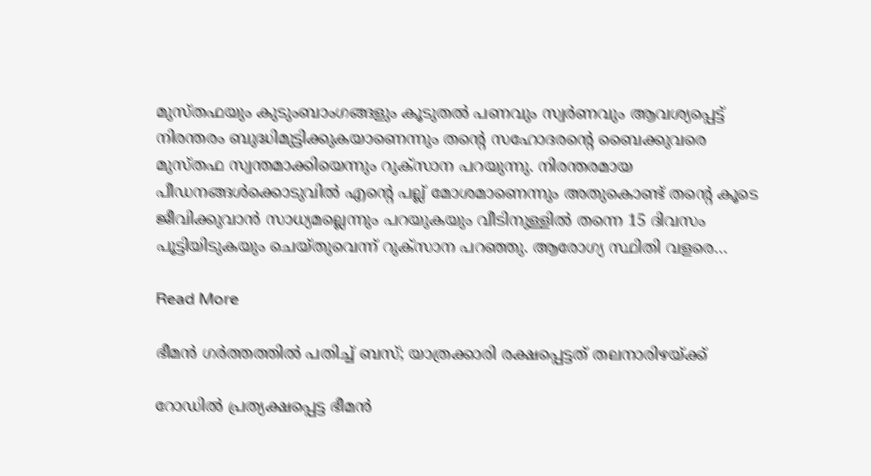മുസ്തഫയും കുടുംബാംഗങ്ങളും കൂടുതൽ പണവും സ്വർണവും ആവശ്യപ്പെട്ട് നിരന്തരം ബുദ്ധിമുട്ടിക്കുകയാണെന്നും തന്‍റെ സഹോദരന്‍റെ ബൈക്കുവരെ മുസ്തഫ സ്വന്തമാക്കിയെന്നും റുക്സാന പറയുന്നു. നിരന്തരമായ പീഡനങ്ങൾക്കൊടുവിൽ എന്‍റെ പല്ല് മോശമാണെന്നും അതുകൊണ്ട് തന്‍റെ കൂടെ ജീവിക്കുവാൻ സാധ്യമല്ലെന്നും പറയുകയും വീടിനുള്ളിൽ തന്നെ 15 ദിവസം പൂട്ടിയിടുകയും ചെയ്തുവെന്ന് റുക്സാന പറഞ്ഞു. ആരോഗ്യ സ്ഥിതി വളരെ…

Read More

ഭീമൻ ഗർത്തത്തിൽ പതിച്ച് ബസ്; യാത്രക്കാരി രക്ഷപ്പെട്ടത് തലനാരിഴയ്ക്ക്

റോഡിൽ പ്രത്യക്ഷപ്പെട്ട ഭീമൻ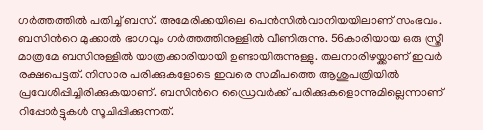ഗർത്തത്തിൽ പതിച്ച് ബസ്. അമേരിക്കയിലെ പെൻസിൽവാനിയയിലാണ് സംഭവം. ബസിന്‍റെ മുക്കാൽ ഭാഗവും ഗർത്തത്തിനുള്ളിൽ വീണിരുന്നു. 56കാരിയായ ഒരു സ്ത്രീ മാത്രമേ ബസിനുള്ളിൽ യാത്രക്കാരിയായി ഉണ്ടായിരുന്നുള്ളു. തലനാരിഴയ്ക്കാണ് ഇവർ രക്ഷപെട്ടത്. നിസാര പരിക്കുകളോടെ ഇവരെ സമീപത്തെ ആശുപത്രിയിൽ പ്രവേശിപ്പിച്ചിരിക്കുകയാണ്. ബസിന്‍റെ ഡ്രൈവർക്ക് പരിക്കുകളൊന്നുമില്ലെന്നാണ് റിപ്പോർട്ടുകൾ സൂചിപ്പിക്കുന്നത്.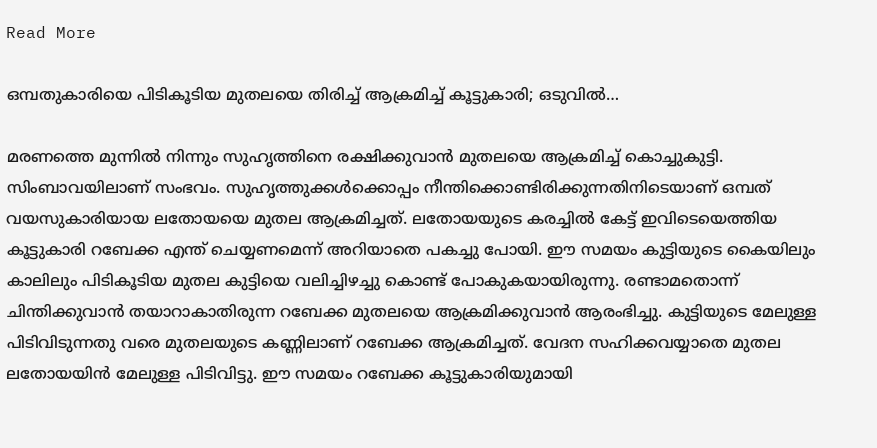Read More

ഒമ്പതുകാരിയെ പിടികൂടിയ മുതലയെ തിരിച്ച് ആക്രമിച്ച് കൂട്ടുകാരി; ഒടുവിൽ…

മരണത്തെ മുന്നിൽ നിന്നും സുഹൃത്തിനെ രക്ഷിക്കുവാൻ മുതലയെ ആക്രമിച്ച് കൊച്ചുകുട്ടി. സിംബാവയിലാണ് സംഭവം. സുഹൃത്തുക്കൾക്കൊപ്പം നീന്തിക്കൊണ്ടിരിക്കുന്നതിനിടെയാണ് ഒമ്പത് വയസുകാരിയായ ലതോയയെ മുതല ആക്രമിച്ചത്. ലതോയയുടെ കരച്ചിൽ കേട്ട് ഇവിടെയെത്തിയ കൂട്ടുകാരി റബേക്ക എന്ത് ചെയ്യണമെന്ന് അറിയാതെ പകച്ചു പോയി. ഈ സമയം കുട്ടിയുടെ കൈയിലും കാലിലും പിടികൂടിയ മുതല കുട്ടിയെ വലിച്ചിഴച്ചു കൊണ്ട് പോകുകയായിരുന്നു. രണ്ടാമതൊന്ന് ചിന്തിക്കുവാൻ തയാറാകാതിരുന്ന റബേക്ക മുതലയെ ആക്രമിക്കുവാൻ ആരംഭിച്ചു. കുട്ടിയുടെ മേലുള്ള പിടിവിടുന്നതു വരെ മുതലയുടെ കണ്ണിലാണ് റബേക്ക ആക്രമിച്ചത്. വേദന സഹിക്കവയ്യാതെ മുതല ലതോയയിൻ മേലുള്ള പിടിവിട്ടു. ഈ സമയം റബേക്ക കൂട്ടുകാരിയുമായി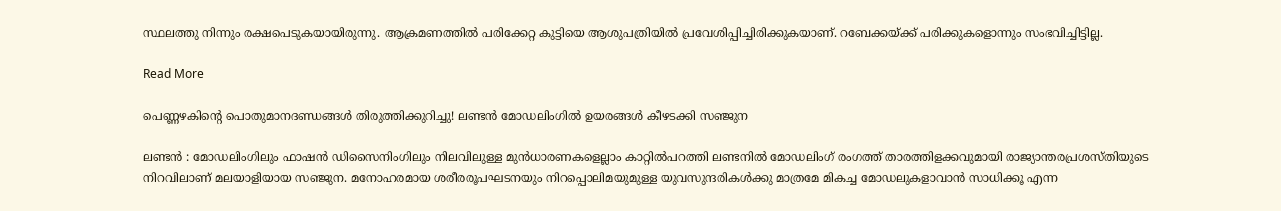സ്ഥലത്തു നിന്നും രക്ഷപെടുകയായിരുന്നു. ആക്രമണത്തിൽ പരിക്കേറ്റ കുട്ടിയെ ആശുപത്രിയിൽ പ്രവേശിപ്പിച്ചിരിക്കുകയാണ്. റബേക്കയ്ക്ക് പരിക്കുകളൊന്നും സംഭവിച്ചിട്ടില്ല.

Read More

പെണ്ണഴകിന്‍റെ പൊതുമാനദണ്ഡങ്ങൾ തിരുത്തിക്കുറിച്ചു! ലണ്ടൻ മോഡലിംഗിൽ ഉയരങ്ങൾ കീഴടക്കി സഞ്ജുന

ലണ്ടൻ : മോഡലിംഗിലും ഫാഷൻ ഡിസൈനിംഗിലും നിലവിലുള്ള മുൻധാരണകളെല്ലാം കാറ്റിൽപറത്തി ലണ്ടനിൽ മോഡലിംഗ്‌ രംഗത്ത് താരത്തിളക്കവുമായി രാജ്യാന്തരപ്രശസ്‌തിയുടെ നിറവിലാണ് മലയാളിയായ സഞ്ജുന. മനോഹരമായ ശരീരരൂപഘടനയും നിറപ്പൊലിമയുമുള്ള യുവസുന്ദരികൾക്കു മാത്രമേ മികച്ച മോഡലുകളാവാൻ സാധിക്കൂ എന്ന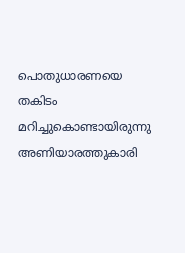പൊതുധാരണയെ തകിടം മറിച്ചുകൊണ്ടായിരുന്നു അണിയാരത്തുകാരി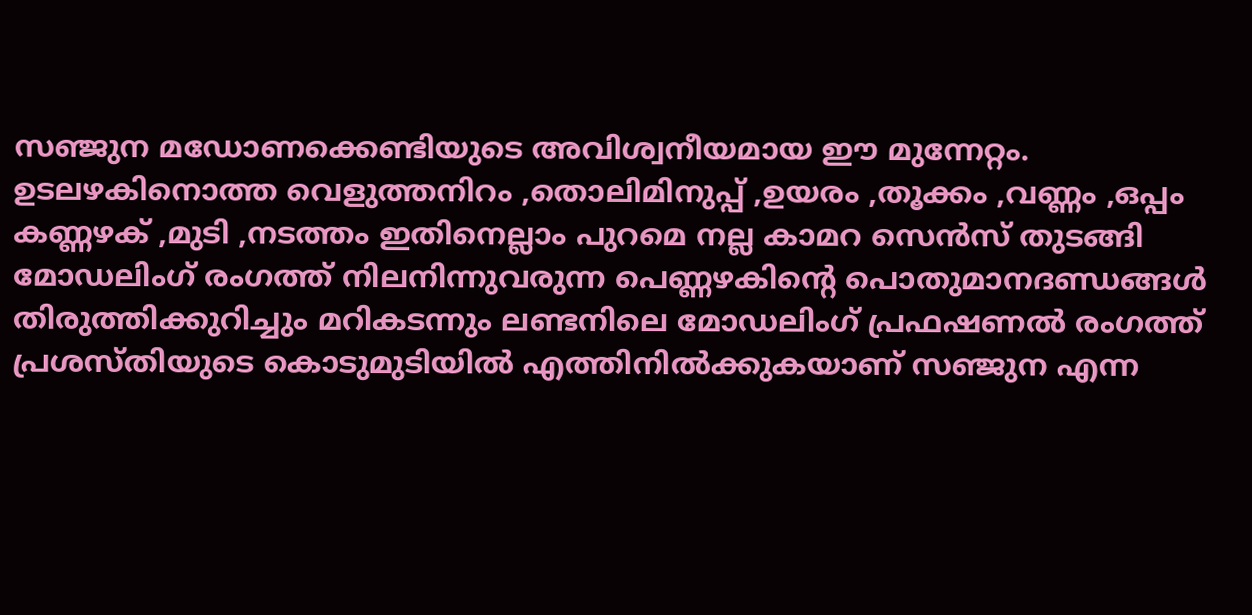സഞ്ജുന മഡോണക്കെണ്ടിയുടെ അവിശ്വനീയമായ ഈ മുന്നേറ്റം. ഉടലഴകിനൊത്ത വെളുത്തനിറം ,തൊലിമിനുപ്പ് ,ഉയരം ,തൂക്കം ,വണ്ണം ,ഒപ്പം കണ്ണഴക് ,മുടി ,നടത്തം ഇതിനെല്ലാം പുറമെ നല്ല കാമറ സെൻസ് തുടങ്ങി മോഡലിംഗ് രംഗത്ത് നിലനിന്നുവരുന്ന പെണ്ണഴകിന്‍റെ പൊതുമാനദണ്ഡങ്ങൾ തിരുത്തിക്കുറിച്ചും മറികടന്നും ലണ്ടനിലെ മോഡലിംഗ് പ്രഫഷണൽ രംഗത്ത് പ്രശസ്‌തിയുടെ കൊടുമുടിയിൽ എത്തിനിൽക്കുകയാണ് സഞ്ജുന എന്ന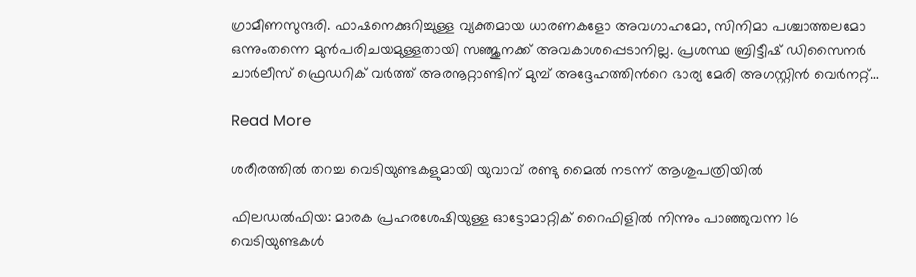ഗ്രാമീണസുന്ദരി. ഫാഷനെക്കുറിച്ചുള്ള വ്യക്തമായ ധാരണകളോ അവഗാഹമോ, സിനിമാ പശ്ചാത്തലമോ ഒന്നുംതന്നെ മുൻപരിചയമുള്ളതായി സഞ്ജുനക്ക് അവകാശപ്പെടാനില്ല. പ്രശസ്ഥ ബ്രിട്ടീഷ് ഡിസൈനർ ചാർലീസ് ഫ്രെഡറിക് വർത്ത് അരനൂറ്റാണ്ടിന് മുമ്പ് അദ്ദേഹത്തിന്‍റെ ഭാര്യ മേരി അഗസ്റ്റിൻ വെർനറ്റ്…

Read More

ശരീരത്തിൽ തറച്ച വെടിയുണ്ടകളുമായി യുവാവ് രണ്ടു മൈൽ നടന്ന് ആശുപത്രിയിൽ

ഫിലഡൽ‌‌ഫിയ: മാരക പ്രഹരശേഷിയുള്ള ഓട്ടോമാറ്റിക് റൈഫിളിൽ നിന്നും പാഞ്ഞുവന്ന 16 വെടിയുണ്ടകൾ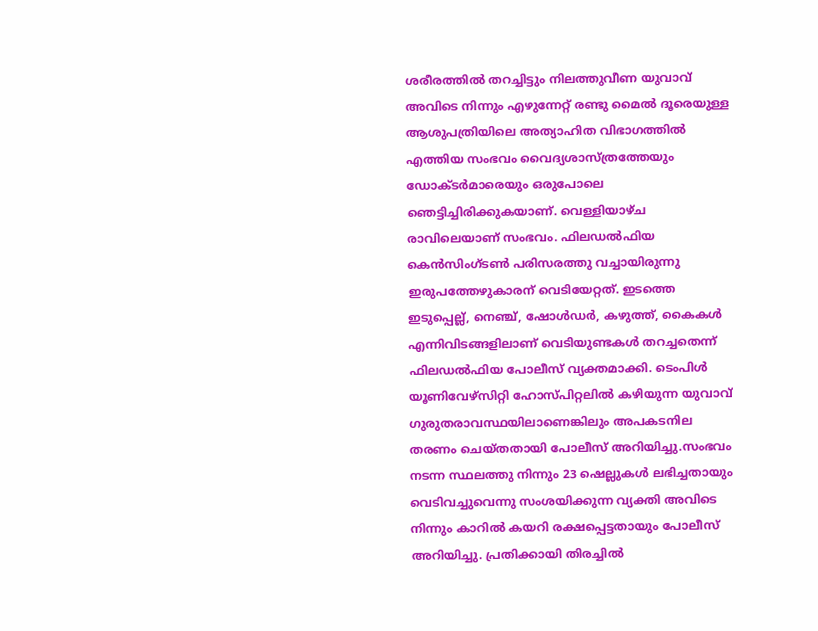ശരീരത്തിൽ തറച്ചിട്ടും നിലത്തുവീണ യുവാവ് അവിടെ നിന്നും എഴുന്നേറ്റ് രണ്ടു മൈൽ ദൂരെയുള്ള ആശുപത്രിയിലെ അത്യാഹിത വിഭാഗത്തിൽ എത്തിയ സംഭവം വൈദ്യശാസ്ത്രത്തേയും ഡോക്ടർമാരെയും ഒരുപോലെ ഞെട്ടിച്ചിരിക്കുകയാണ്. വെള്ളിയാഴ്ച രാവിലെയാണ് സംഭവം. ഫില‍ഡൽഫിയ കെൻസിംഗ്ടൺ പരിസരത്തു വച്ചായിരുന്നു ഇരുപത്തേഴുകാരന് വെടിയേറ്റത്. ഇടത്തെ ഇ‌ടുപ്പെല്ല്, നെ‍ഞ്ച്, ഷോൾഡർ, കഴുത്ത്, കൈകൾ എന്നിവിടങ്ങളിലാണ് വെ‌ടിയുണ്ടകള്‍ തറച്ചതെന്ന് ഫിലഡൽഫിയ പോലീസ് വ്യക്തമാക്കി. ടെംപിൾ യൂണിവേഴ്സിറ്റി ഹോസ്പിറ്റലിൽ കഴിയുന്ന യുവാവ് ഗുരുതരാവസ്ഥയിലാണെങ്കിലും അപകടനില തരണം ചെയ്തതായി പോലീസ് അറിയിച്ചു.സംഭവം നടന്ന സ്ഥലത്തു നിന്നും 23 ഷെല്ലുകൾ ലഭിച്ചതായും വെടിവച്ചുവെന്നു സംശയിക്കുന്ന വ്യക്തി അവിടെ നിന്നും കാറിൽ കയറി രക്ഷപ്പെട്ടതായും പോലീസ് അറിയിച്ചു. പ്രതിക്കായി തിരച്ചിൽ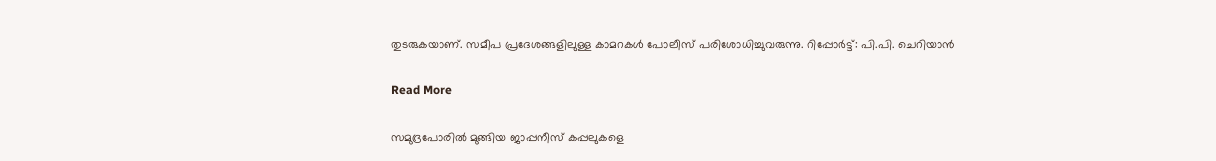തുടരുകയാണ്. സമീപ പ്രദേശങ്ങളിലുള്ള കാമറകൾ പോലീസ് പരിശോധിച്ചുവരുന്നു. റിപ്പോർട്ട്: പി.പി. ചെറിയാൻ

Read More

സമുദ്രപോരിൽ മുങ്ങിയ ജാപ്പനീസ് കപ്പലുകളെ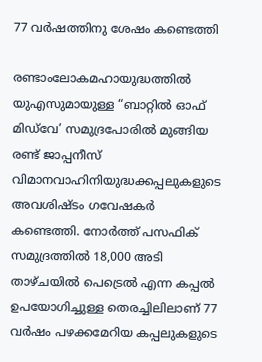77 വർഷത്തിനു ശേഷം കണ്ടെത്തി

രണ്ടാംലോകമഹായുദ്ധത്തിൽ യുഎസുമായുള്ള “ബാറ്റിൽ ഓഫ് മിഡ്‌വേ’ സമുദ്രപോരിൽ മുങ്ങിയ രണ്ട് ജാപ്പനീസ് വിമാനവാഹിനിയുദ്ധക്കപ്പലുകളുടെ അവശിഷ്ടം ഗവേഷകർ കണ്ടെത്തി. നോർത്ത് പസഫിക് സമുദ്രത്തിൽ 18,000 അടി താഴ്ചയിൽ പെട്രെൽ എന്ന കപ്പൽ ഉപയോഗിച്ചുള്ള തെരച്ചിലിലാണ് 77 വർഷം പഴക്കമേറിയ കപ്പലുകളുടെ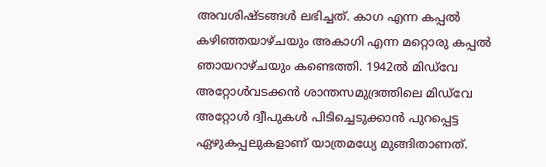അവശിഷ്ടങ്ങൾ ലഭിച്ചത്. കാഗ എന്ന കപ്പൽ കഴിഞ്ഞയാഴ്ചയും അകാഗി എന്ന മറ്റൊരു കപ്പൽ ഞായറാഴ്ചയും കണ്ടെത്തി. 1942ൽ മിഡ്‌വേ അറ്റോൾവടക്കൻ ശാന്തസമുദ്രത്തിലെ മിഡ്‌വേ അറ്റോൾ ദ്വീപുകൾ പിടിച്ചെടുക്കാൻ പുറപ്പെട്ട ഏഴുകപ്പലുകളാണ് യാത്രമധ്യേ മുങ്ങിതാണത്.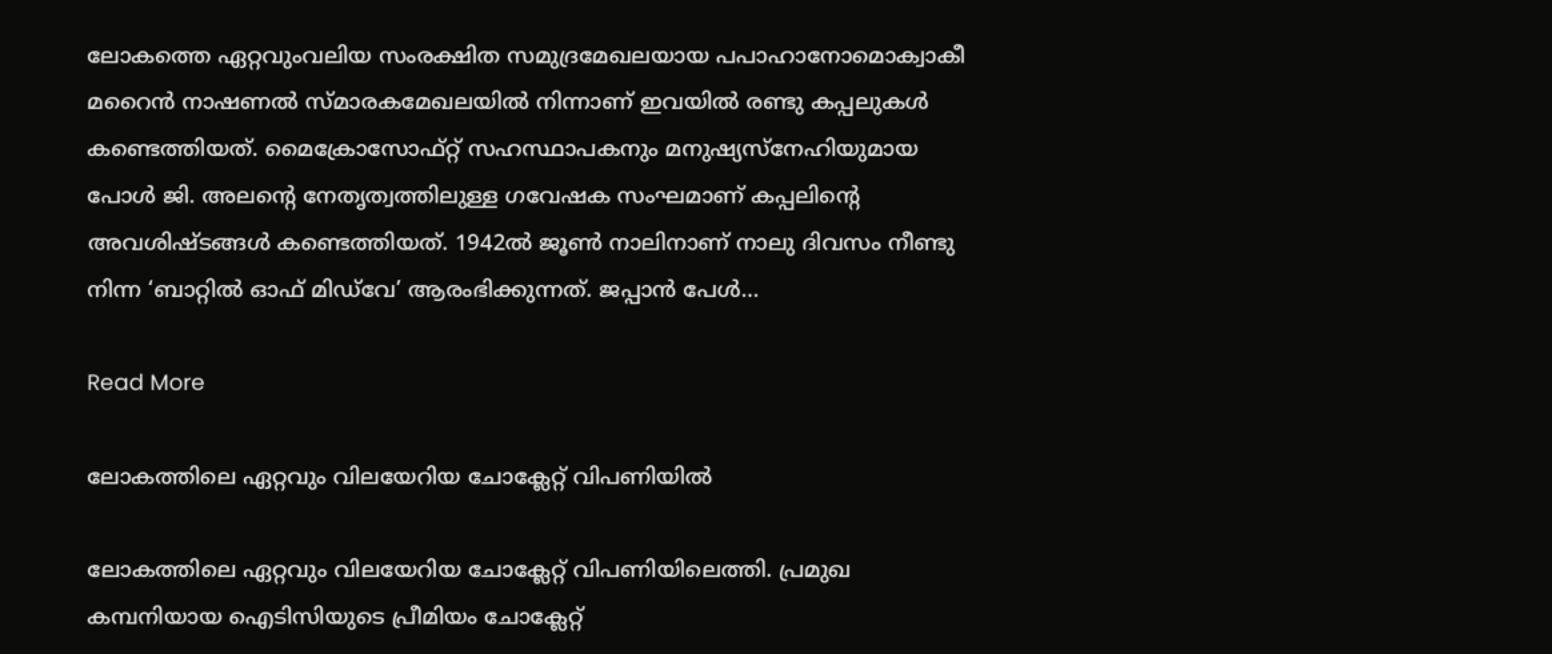ലോകത്തെ ഏറ്റവുംവലിയ സംരക്ഷിത സമുദ്രമേഖലയായ പപാഹാനോമൊക്വാകീ മറൈൻ നാഷണൽ സ്മാരകമേഖലയിൽ നിന്നാണ് ഇവയിൽ രണ്ടു കപ്പലുകൾ കണ്ടെത്തിയത്. മൈക്രോസോഫ്റ്റ് സഹസ്ഥാപകനും മനുഷ്യസ്നേഹിയുമായ പോൾ ജി. അലന്‍റെ നേതൃത്വത്തിലുള്ള ഗവേഷക സംഘമാണ് കപ്പലിന്‍റെ അവശിഷ്ടങ്ങൾ കണ്ടെത്തിയത്. 1942ൽ ജൂൺ നാലിനാണ് നാലു ദിവസം നീണ്ടു നിന്ന ‘ബാറ്റിൽ ഓഫ് മിഡ്‌വേ’ ആരംഭിക്കുന്നത്. ജപ്പാൻ പേൾ…

Read More

ലോകത്തിലെ ഏറ്റവും വിലയേറിയ ചോക്ലേറ്റ് വിപണിയിൽ

ലോകത്തിലെ ഏറ്റവും വിലയേറിയ ചോക്ലേറ്റ് വിപണിയിലെത്തി. പ്രമുഖ കമ്പനിയായ ഐടിസിയുടെ പ്രീമിയം ചോക്ലേറ്റ്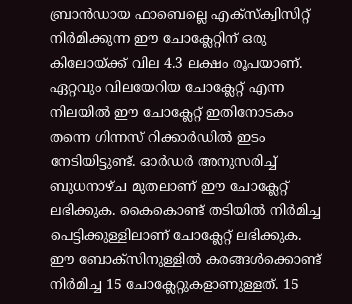ബ്രാൻഡായ ഫാബെല്ലെ എക്സ്ക്വിസിറ്റ് നിർമിക്കുന്ന ഈ ചോക്ലേറ്റിന് ഒരു കിലോയ്ക്ക് വില 4.3 ലക്ഷം രൂപയാണ്. ഏറ്റവും വിലയേറിയ ചോക്ലേറ്റ് എന്ന നിലയിൽ ഈ ചോക്ലേറ്റ് ഇതിനോടകം തന്നെ ഗിന്നസ് റിക്കാർഡിൽ ഇടം നേടിയിട്ടുണ്ട്. ഓർഡർ അനുസരിച്ച് ബുധനാഴ്ച മുതലാണ് ഈ ചോക്ലേറ്റ് ലഭിക്കുക. കൈകൊണ്ട് തടിയിൽ നിർമിച്ച പെട്ടിക്കുള്ളിലാണ് ചോക്ലേറ്റ് ലഭിക്കുക. ഈ ബോക്സിനുള്ളിൽ കരങ്ങൾക്കൊണ്ട് നിർമിച്ച 15 ചോക്ലേറ്റുകളാണുള്ളത്. 15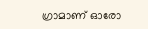ഗ്രാമാണ് ഓരോ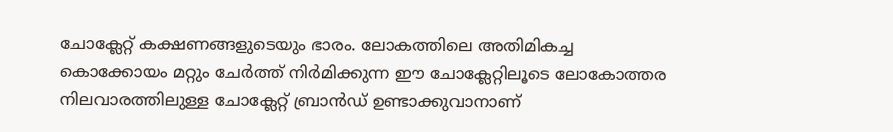ചോക്ലേറ്റ് കക്ഷണങ്ങളുടെയും ഭാരം. ലോകത്തിലെ അതിമികച്ച കൊക്കോയം മറ്റും ചേർത്ത് നിർമിക്കുന്ന ഈ ചോക്ലേറ്റിലൂടെ ലോകോത്തര നിലവാരത്തിലുള്ള ചോക്ലേറ്റ് ബ്രാൻഡ് ഉണ്ടാക്കുവാനാണ്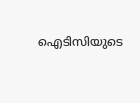ഐടിസിയുടെ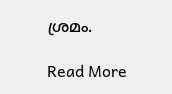ശ്രമം.

Read More